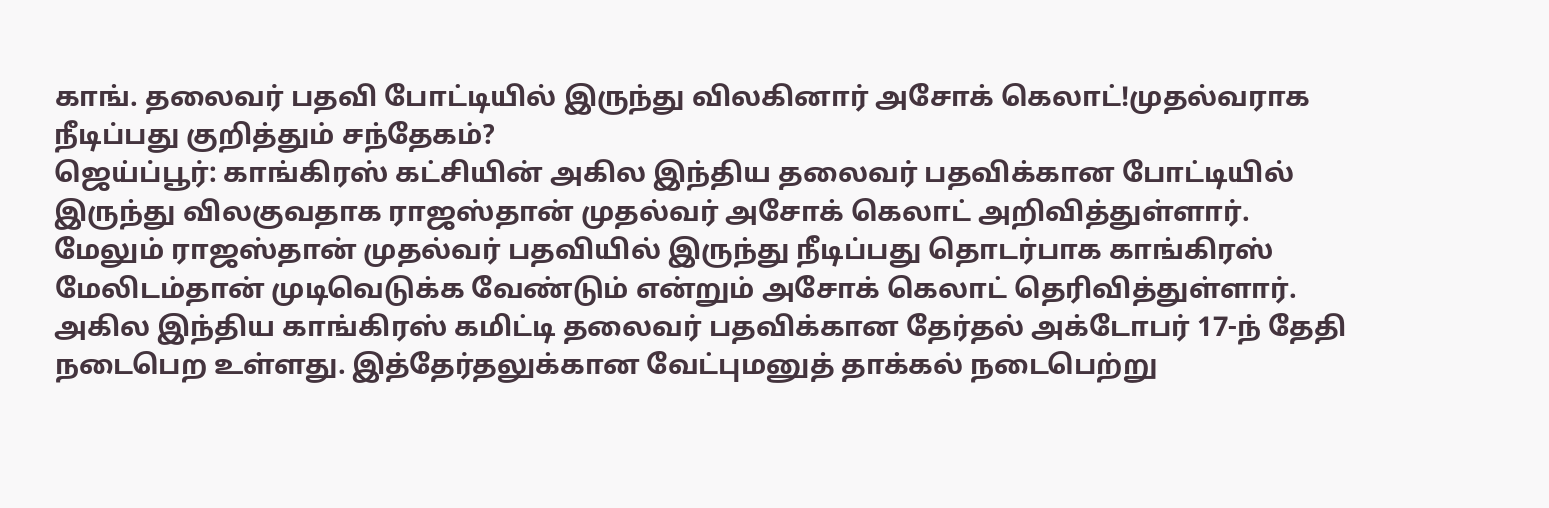காங். தலைவர் பதவி போட்டியில் இருந்து விலகினார் அசோக் கெலாட்!முதல்வராக நீடிப்பது குறித்தும் சந்தேகம்?
ஜெய்ப்பூர்: காங்கிரஸ் கட்சியின் அகில இந்திய தலைவர் பதவிக்கான போட்டியில் இருந்து விலகுவதாக ராஜஸ்தான் முதல்வர் அசோக் கெலாட் அறிவித்துள்ளார். மேலும் ராஜஸ்தான் முதல்வர் பதவியில் இருந்து நீடிப்பது தொடர்பாக காங்கிரஸ் மேலிடம்தான் முடிவெடுக்க வேண்டும் என்றும் அசோக் கெலாட் தெரிவித்துள்ளார்.
அகில இந்திய காங்கிரஸ் கமிட்டி தலைவர் பதவிக்கான தேர்தல் அக்டோபர் 17-ந் தேதி நடைபெற உள்ளது. இத்தேர்தலுக்கான வேட்புமனுத் தாக்கல் நடைபெற்று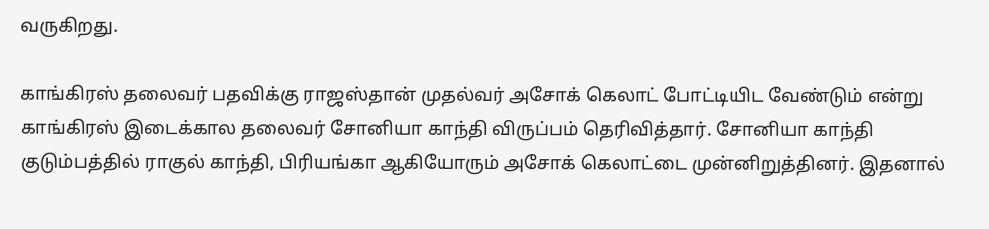வருகிறது.

காங்கிரஸ் தலைவர் பதவிக்கு ராஜஸ்தான் முதல்வர் அசோக் கெலாட் போட்டியிட வேண்டும் என்று காங்கிரஸ் இடைக்கால தலைவர் சோனியா காந்தி விருப்பம் தெரிவித்தார். சோனியா காந்தி குடும்பத்தில் ராகுல் காந்தி, பிரியங்கா ஆகியோரும் அசோக் கெலாட்டை முன்னிறுத்தினர். இதனால்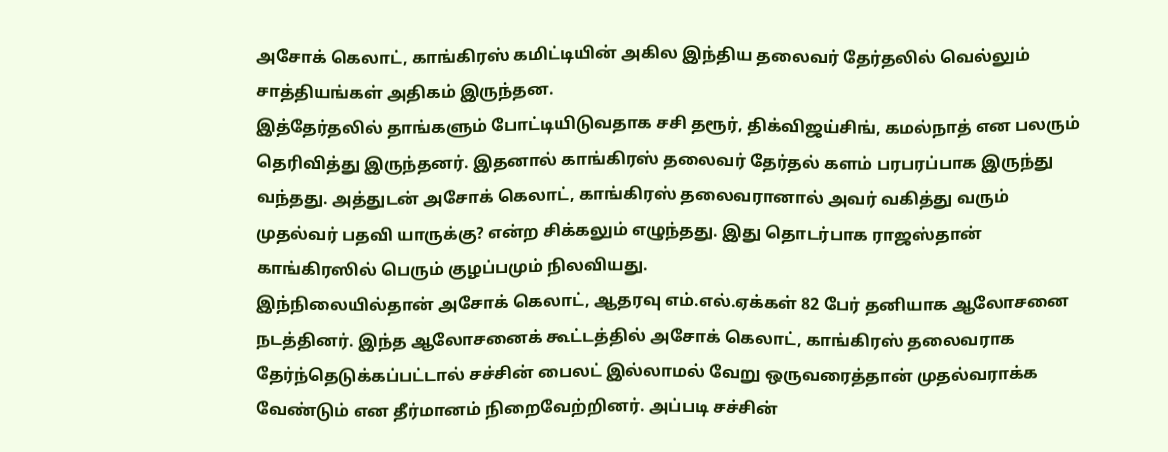அசோக் கெலாட், காங்கிரஸ் கமிட்டியின் அகில இந்திய தலைவர் தேர்தலில் வெல்லும் சாத்தியங்கள் அதிகம் இருந்தன.
இத்தேர்தலில் தாங்களும் போட்டியிடுவதாக சசி தரூர், திக்விஜய்சிங், கமல்நாத் என பலரும் தெரிவித்து இருந்தனர். இதனால் காங்கிரஸ் தலைவர் தேர்தல் களம் பரபரப்பாக இருந்து வந்தது. அத்துடன் அசோக் கெலாட், காங்கிரஸ் தலைவரானால் அவர் வகித்து வரும் முதல்வர் பதவி யாருக்கு? என்ற சிக்கலும் எழுந்தது. இது தொடர்பாக ராஜஸ்தான் காங்கிரஸில் பெரும் குழப்பமும் நிலவியது.
இந்நிலையில்தான் அசோக் கெலாட், ஆதரவு எம்.எல்.ஏக்கள் 82 பேர் தனியாக ஆலோசனை நடத்தினர். இந்த ஆலோசனைக் கூட்டத்தில் அசோக் கெலாட், காங்கிரஸ் தலைவராக தேர்ந்தெடுக்கப்பட்டால் சச்சின் பைலட் இல்லாமல் வேறு ஒருவரைத்தான் முதல்வராக்க வேண்டும் என தீர்மானம் நிறைவேற்றினர். அப்படி சச்சின்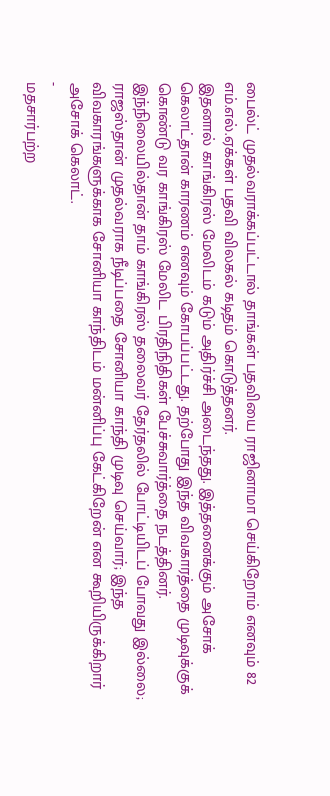பைல்ட் முதல்வராக்கப்பட்டால் தாங்கள் பதவியை ராஜினாமா செய்கிறோம் எனவும் 82 எம்.எல்.ஏக்கள் பதவி விலகல் கடிதம் கொடுத்தனர்.
இதனால் காங்கிரஸ் மேலிடம் கடும் அதிர்ச்சி அடைந்தது. இத்தனைக்கும் அசோக் கெலாட்தான் காரணம் எனவும் கோபப்பட்டது. தற்போது இந்த விவகாரத்தை முடிவுக்குக் கொண்டு வர காங்கிரஸ் மேலிட பிரதிநிதிகள் பேச்சுவார்த்தை நடத்தினர். இந்நிலையில்தான் தாம் காங்கிரஸ் தலைவர் தேர்தலில் போட்டியிடப் போவது இல்லை; ராஜஸ்தான் முதல்வராக நீடிப்பதை சோனியா காந்தி முடிவு செய்வார்; இந்த விவகாரங்களுக்காக சோனியா காந்திடம் மன்னிப்பு கேட்கிறேன் என கூறியிருக்கிறார் அசோக் கெலாட்.
-
மதசார்பற்ற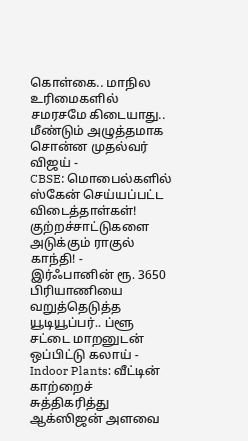கொள்கை.. மாநில உரிமைகளில் சமரசமே கிடையாது.. மீண்டும் அழுத்தமாக சொன்ன முதல்வர் விஜய் -
CBSE: மொபைல்களில் ஸ்கேன் செய்யப்பட்ட விடைத்தாள்கள்! குற்றச்சாட்டுகளை அடுக்கும் ராகுல் காந்தி! -
இர்ஃபானின் ரூ. 3650 பிரியாணியை வறுத்தெடுத்த யூடியூப்பர்.. ப்ளூ சட்டை மாறனுடன் ஒப்பிட்டு கலாய் -
Indoor Plants: வீட்டின் காற்றைச் சுத்திகரித்து ஆக்ஸிஜன் அளவை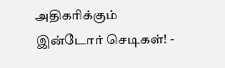அதிகரிக்கும் இன்டோர் செடிகள்! -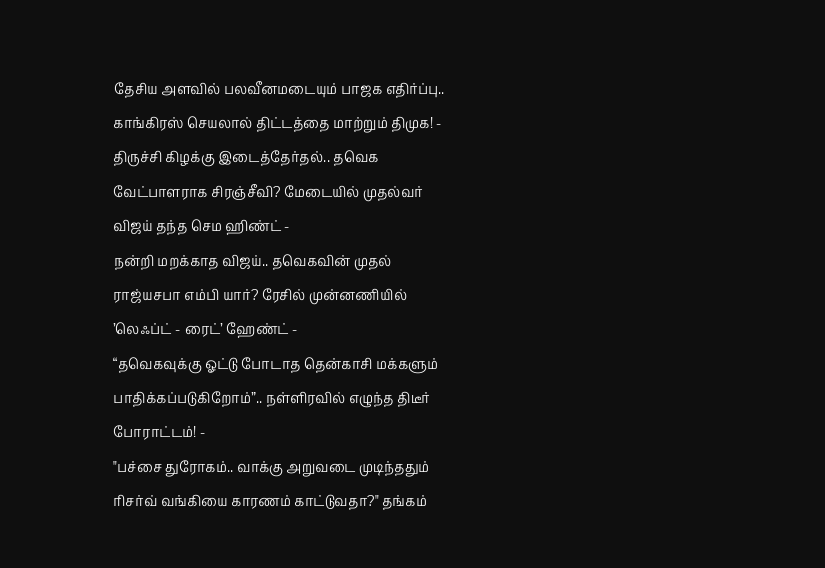தேசிய அளவில் பலவீனமடையும் பாஜக எதிர்ப்பு.. காங்கிரஸ் செயலால் திட்டத்தை மாற்றும் திமுக! -
திருச்சி கிழக்கு இடைத்தேர்தல்.. தவெக வேட்பாளராக சிரஞ்சீவி? மேடையில் முதல்வர் விஜய் தந்த செம ஹிண்ட் -
நன்றி மறக்காத விஜய்.. தவெகவின் முதல் ராஜ்யசபா எம்பி யார்? ரேசில் முன்னணியில் ’லெஃப்ட் - ரைட்’ ஹேண்ட் -
“தவெகவுக்கு ஓட்டு போடாத தென்காசி மக்களும் பாதிக்கப்படுகிறோம்”.. நள்ளிரவில் எழுந்த திடீர் போராட்டம்! -
"பச்சை துரோகம்.. வாக்கு அறுவடை முடிந்ததும் ரிசர்வ் வங்கியை காரணம் காட்டுவதா?" தங்கம்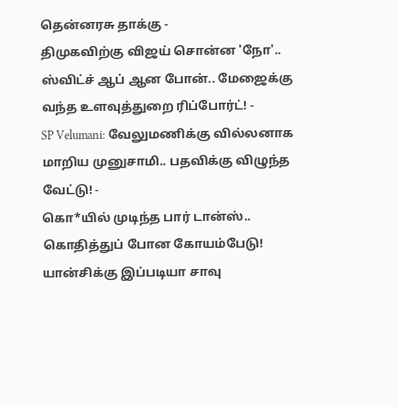தென்னரசு தாக்கு -
திமுகவிற்கு விஜய் சொன்ன 'நோ'.. ஸ்விட்ச் ஆப் ஆன போன்.. மேஜைக்கு வந்த உளவுத்துறை ரிப்போர்ட்! -
SP Velumani: வேலுமணிக்கு வில்லனாக மாறிய முனுசாமி.. பதவிக்கு விழுந்த வேட்டு! -
கொ*யில் முடிந்த பார் டான்ஸ்.. கொதித்துப் போன கோயம்பேடு! யான்சிக்கு இப்படியா சாவு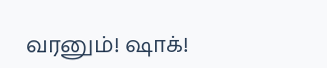வரனும்! ஷாக்!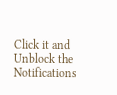Click it and Unblock the Notifications